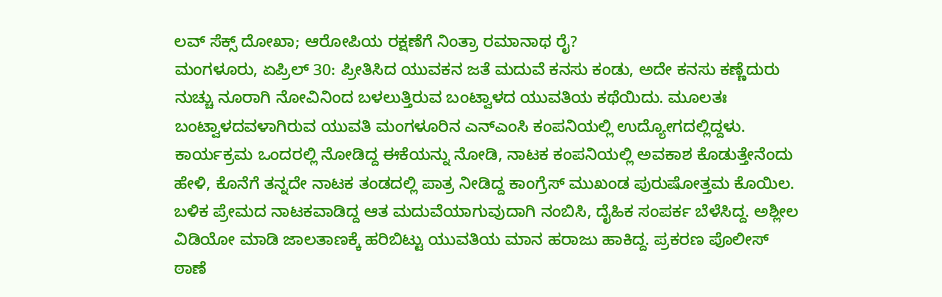ಲವ್ ಸೆಕ್ಸ್ ದೋಖಾ; ಆರೋಪಿಯ ರಕ್ಷಣೆಗೆ ನಿಂತ್ರಾ ರಮಾನಾಥ ರೈ?
ಮಂಗಳೂರು, ಏಪ್ರಿಲ್ 30: ಪ್ರೀತಿಸಿದ ಯುವಕನ ಜತೆ ಮದುವೆ ಕನಸು ಕಂಡು, ಅದೇ ಕನಸು ಕಣ್ಣೆದುರು ನುಚ್ಚು ನೂರಾಗಿ ನೋವಿನಿಂದ ಬಳಲುತ್ತಿರುವ ಬಂಟ್ವಾಳದ ಯುವತಿಯ ಕಥೆಯಿದು. ಮೂಲತಃ ಬಂಟ್ವಾಳದವಳಾಗಿರುವ ಯುವತಿ ಮಂಗಳೂರಿನ ಎನ್ಎಂಸಿ ಕಂಪನಿಯಲ್ಲಿ ಉದ್ಯೋಗದಲ್ಲಿದ್ದಳು.
ಕಾರ್ಯಕ್ರಮ ಒಂದರಲ್ಲಿ ನೋಡಿದ್ದ ಈಕೆಯನ್ನು ನೋಡಿ, ನಾಟಕ ಕಂಪನಿಯಲ್ಲಿ ಅವಕಾಶ ಕೊಡುತ್ತೇನೆಂದು ಹೇಳಿ, ಕೊನೆಗೆ ತನ್ನದೇ ನಾಟಕ ತಂಡದಲ್ಲಿ ಪಾತ್ರ ನೀಡಿದ್ದ ಕಾಂಗ್ರೆಸ್ ಮುಖಂಡ ಪುರುಷೋತ್ತಮ ಕೊಯಿಲ.
ಬಳಿಕ ಪ್ರೇಮದ ನಾಟಕವಾಡಿದ್ದ ಆತ ಮದುವೆಯಾಗುವುದಾಗಿ ನಂಬಿಸಿ, ದೈಹಿಕ ಸಂಪರ್ಕ ಬೆಳೆಸಿದ್ದ. ಅಶ್ಲೀಲ ವಿಡಿಯೋ ಮಾಡಿ ಜಾಲತಾಣಕ್ಕೆ ಹರಿಬಿಟ್ಟು ಯುವತಿಯ ಮಾನ ಹರಾಜು ಹಾಕಿದ್ದ. ಪ್ರಕರಣ ಪೊಲೀಸ್ ಠಾಣೆ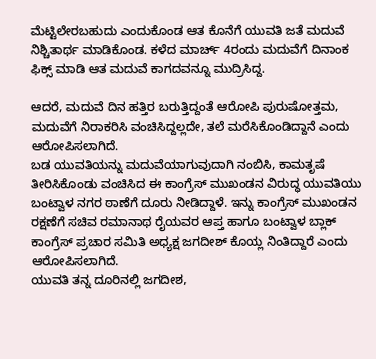ಮೆಟ್ಟಿಲೇರಬಹುದು ಎಂದುಕೊಂಡ ಆತ ಕೊನೆಗೆ ಯುವತಿ ಜತೆ ಮದುವೆ ನಿಶ್ಚಿತಾರ್ಥ ಮಾಡಿಕೊಂಡ. ಕಳೆದ ಮಾರ್ಚ್ 4ರಂದು ಮದುವೆಗೆ ದಿನಾಂಕ ಫಿಕ್ಸ್ ಮಾಡಿ ಆತ ಮದುವೆ ಕಾಗದವನ್ನೂ ಮುದ್ರಿಸಿದ್ದ.

ಆದರೆ, ಮದುವೆ ದಿನ ಹತ್ತಿರ ಬರುತ್ತಿದ್ದಂತೆ ಆರೋಪಿ ಪುರುಷೋತ್ತಮ, ಮದುವೆಗೆ ನಿರಾಕರಿಸಿ ವಂಚಿಸಿದ್ದಲ್ಲದೇ, ತಲೆ ಮರೆಸಿಕೊಂಡಿದ್ದಾನೆ ಎಂದು ಆರೋಪಿಸಲಾಗಿದೆ.
ಬಡ ಯುವತಿಯನ್ನು ಮದುವೆಯಾಗುವುದಾಗಿ ನಂಬಿಸಿ, ಕಾಮತೃಷೆ ತೀರಿಸಿಕೊಂಡು ವಂಚಿಸಿದ ಈ ಕಾಂಗ್ರೆಸ್ ಮುಖಂಡನ ವಿರುದ್ಧ ಯುವತಿಯು ಬಂಟ್ವಾಳ ನಗರ ಠಾಣೆಗೆ ದೂರು ನೀಡಿದ್ದಾಳೆ. ಇನ್ನು ಕಾಂಗ್ರೆಸ್ ಮುಖಂಡನ ರಕ್ಷಣೆಗೆ ಸಚಿವ ರಮಾನಾಥ ರೈಯವರ ಆಪ್ತ ಹಾಗೂ ಬಂಟ್ವಾಳ ಬ್ಲಾಕ್ ಕಾಂಗ್ರೆಸ್ ಪ್ರಚಾರ ಸಮಿತಿ ಅಧ್ಯಕ್ಷ ಜಗದೀಶ್ ಕೊಯ್ಲ ನಿಂತಿದ್ದಾರೆ ಎಂದು ಆರೋಪಿಸಲಾಗಿದೆ.
ಯುವತಿ ತನ್ನ ದೂರಿನಲ್ಲಿ ಜಗದೀಶ,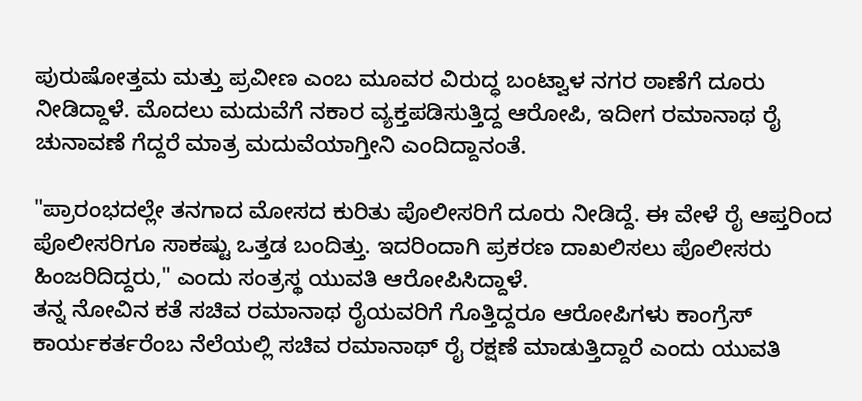ಪುರುಷೋತ್ತಮ ಮತ್ತು ಪ್ರವೀಣ ಎಂಬ ಮೂವರ ವಿರುದ್ಧ ಬಂಟ್ವಾಳ ನಗರ ಠಾಣೆಗೆ ದೂರು ನೀಡಿದ್ದಾಳೆ. ಮೊದಲು ಮದುವೆಗೆ ನಕಾರ ವ್ಯಕ್ತಪಡಿಸುತ್ತಿದ್ದ ಆರೋಪಿ, ಇದೀಗ ರಮಾನಾಥ ರೈ ಚುನಾವಣೆ ಗೆದ್ದರೆ ಮಾತ್ರ ಮದುವೆಯಾಗ್ತೀನಿ ಎಂದಿದ್ದಾನಂತೆ.

"ಪ್ರಾರಂಭದಲ್ಲೇ ತನಗಾದ ಮೋಸದ ಕುರಿತು ಪೊಲೀಸರಿಗೆ ದೂರು ನೀಡಿದ್ದೆ. ಈ ವೇಳೆ ರೈ ಆಪ್ತರಿಂದ ಪೊಲೀಸರಿಗೂ ಸಾಕಷ್ಟು ಒತ್ತಡ ಬಂದಿತ್ತು. ಇದರಿಂದಾಗಿ ಪ್ರಕರಣ ದಾಖಲಿಸಲು ಪೊಲೀಸರು ಹಿಂಜರಿದಿದ್ದರು," ಎಂದು ಸಂತ್ರಸ್ಥ ಯುವತಿ ಆರೋಪಿಸಿದ್ದಾಳೆ.
ತನ್ನ ನೋವಿನ ಕತೆ ಸಚಿವ ರಮಾನಾಥ ರೈಯವರಿಗೆ ಗೊತ್ತಿದ್ದರೂ ಆರೋಪಿಗಳು ಕಾಂಗ್ರೆಸ್ ಕಾರ್ಯಕರ್ತರೆಂಬ ನೆಲೆಯಲ್ಲಿ ಸಚಿವ ರಮಾನಾಥ್ ರೈ ರಕ್ಷಣೆ ಮಾಡುತ್ತಿದ್ದಾರೆ ಎಂದು ಯುವತಿ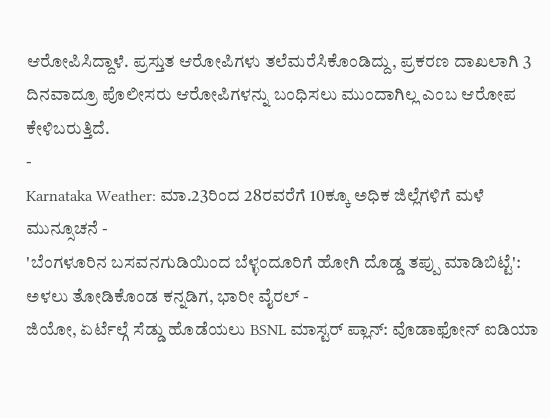ಆರೋಪಿಸಿದ್ದಾಳೆ. ಪ್ರಸ್ತುತ ಆರೋಪಿಗಳು ತಲೆಮರೆಸಿಕೊಂಡಿದ್ದು, ಪ್ರಕರಣ ದಾಖಲಾಗಿ 3 ದಿನವಾದ್ರೂ ಪೊಲೀಸರು ಆರೋಪಿಗಳನ್ನು ಬಂಧಿಸಲು ಮುಂದಾಗಿಲ್ಲ ಎಂಬ ಆರೋಪ ಕೇಳಿಬರುತ್ತಿದೆ.
-
Karnataka Weather: ಮಾ.23ರಿಂದ 28ರವರೆಗೆ 10ಕ್ಕೂ ಅಧಿಕ ಜಿಲ್ಲೆಗಳಿಗೆ ಮಳೆ ಮುನ್ಸೂಚನೆ -
'ಬೆಂಗಳೂರಿನ ಬಸವನಗುಡಿಯಿಂದ ಬೆಳ್ಳಂದೂರಿಗೆ ಹೋಗಿ ದೊಡ್ಡ ತಪ್ಪು ಮಾಡಿಬಿಟ್ಟೆ': ಅಳಲು ತೋಡಿಕೊಂಡ ಕನ್ನಡಿಗ, ಭಾರೀ ವೈರಲ್ -
ಜಿಯೋ, ಏರ್ಟೆಲ್ಗೆ ಸೆಡ್ಡು ಹೊಡೆಯಲು BSNL ಮಾಸ್ಟರ್ ಪ್ಲಾನ್: ವೊಡಾಫೋನ್ ಐಡಿಯಾ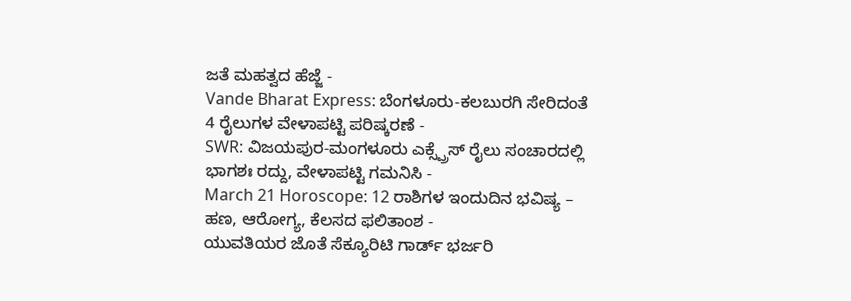ಜತೆ ಮಹತ್ವದ ಹೆಜ್ಜೆ -
Vande Bharat Express: ಬೆಂಗಳೂರು-ಕಲಬುರಗಿ ಸೇರಿದಂತೆ 4 ರೈಲುಗಳ ವೇಳಾಪಟ್ಟಿ ಪರಿಷ್ಕರಣೆ -
SWR: ವಿಜಯಪುರ-ಮಂಗಳೂರು ಎಕ್ಸ್ಪ್ರೆಸ್ ರೈಲು ಸಂಚಾರದಲ್ಲಿ ಭಾಗಶಃ ರದ್ದು, ವೇಳಾಪಟ್ಟಿ ಗಮನಿಸಿ -
March 21 Horoscope: 12 ರಾಶಿಗಳ ಇಂದುದಿನ ಭವಿಷ್ಯ – ಹಣ, ಆರೋಗ್ಯ, ಕೆಲಸದ ಫಲಿತಾಂಶ -
ಯುವತಿಯರ ಜೊತೆ ಸೆಕ್ಯೂರಿಟಿ ಗಾರ್ಡ್ ಭರ್ಜರಿ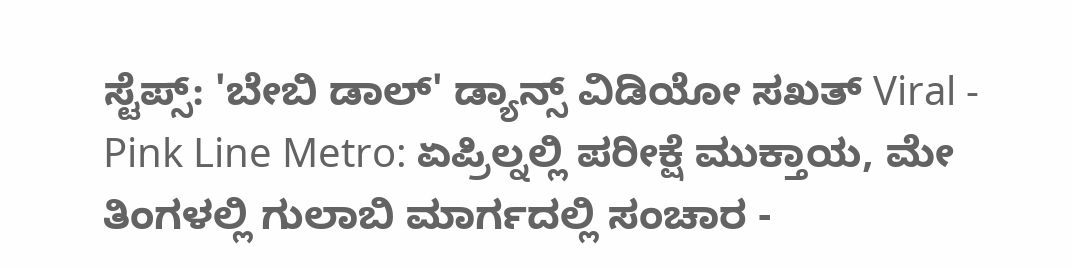ಸ್ಟೆಪ್ಸ್: 'ಬೇಬಿ ಡಾಲ್' ಡ್ಯಾನ್ಸ್ ವಿಡಿಯೋ ಸಖತ್ Viral -
Pink Line Metro: ಏಪ್ರಿಲ್ನಲ್ಲಿ ಪರೀಕ್ಷೆ ಮುಕ್ತಾಯ, ಮೇ ತಿಂಗಳಲ್ಲಿ ಗುಲಾಬಿ ಮಾರ್ಗದಲ್ಲಿ ಸಂಚಾರ -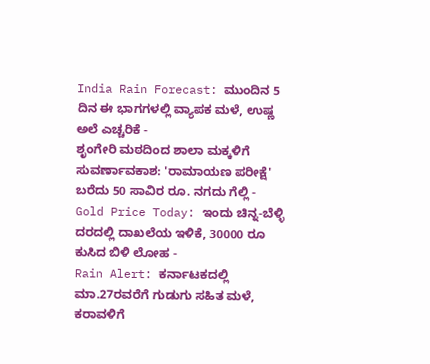India Rain Forecast: ಮುಂದಿನ 5 ದಿನ ಈ ಭಾಗಗಳಲ್ಲಿ ವ್ಯಾಪಕ ಮಳೆ, ಉಷ್ಣ ಅಲೆ ಎಚ್ಚರಿಕೆ -
ಶೃಂಗೇರಿ ಮಠದಿಂದ ಶಾಲಾ ಮಕ್ಕಳಿಗೆ ಸುವರ್ಣಾವಕಾಶ: 'ರಾಮಾಯಣ ಪರೀಕ್ಷೆ' ಬರೆದು 50 ಸಾವಿರ ರೂ. ನಗದು ಗೆಲ್ಲಿ -
Gold Price Today: ಇಂದು ಚಿನ್ನ-ಬೆಳ್ಳಿ ದರದಲ್ಲಿ ದಾಖಲೆಯ ಇಳಿಕೆ, 30000 ರೂ ಕುಸಿದ ಬಿಳಿ ಲೋಹ -
Rain Alert: ಕರ್ನಾಟಕದಲ್ಲಿ ಮಾ.27ರವರೆಗೆ ಗುಡುಗು ಸಹಿತ ಮಳೆ, ಕರಾವಳಿಗೆ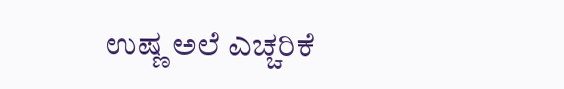ಉಷ್ಣ ಅಲೆ ಎಚ್ಚರಿಕೆ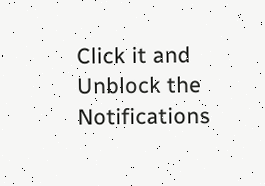Click it and Unblock the Notifications